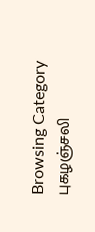Browsing Category
புகழஞ்சலி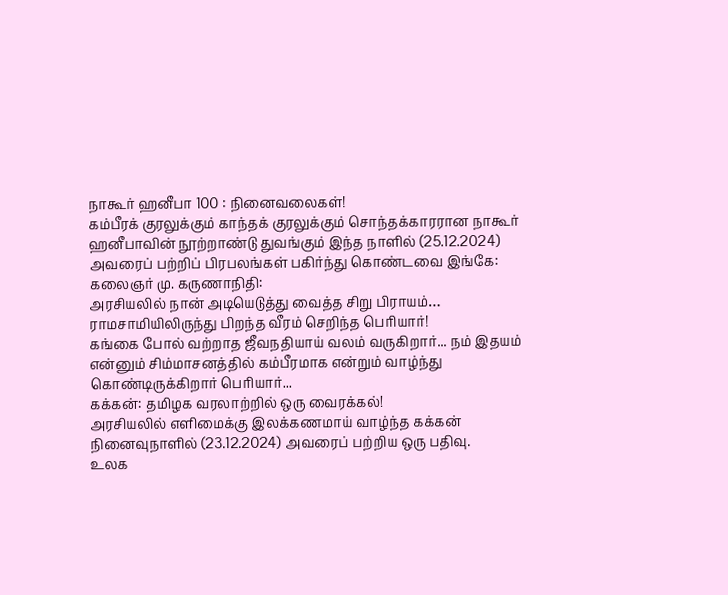நாகூர் ஹனீபா 100 : நினைவலைகள்!
கம்பீரக் குரலுக்கும் காந்தக் குரலுக்கும் சொந்தக்காரரான நாகூர் ஹனீபாவின் நூற்றாண்டு துவங்கும் இந்த நாளில் (25.12.2024) அவரைப் பற்றிப் பிரபலங்கள் பகிர்ந்து கொண்டவை இங்கே:
கலைஞர் மு. கருணாநிதி:
அரசியலில் நான் அடியெடுத்து வைத்த சிறு பிராயம்…
ராமசாமியிலிருந்து பிறந்த வீரம் செறிந்த பெரியார்!
கங்கை போல் வற்றாத ஜீவநதியாய் வலம் வருகிறார்... நம் இதயம் என்னும் சிம்மாசனத்தில் கம்பீரமாக என்றும் வாழ்ந்து கொண்டிருக்கிறார் பெரியார்...
கக்கன்: தமிழக வரலாற்றில் ஒரு வைரக்கல்!
அரசியலில் எளிமைக்கு இலக்கணமாய் வாழ்ந்த கக்கன் நினைவுநாளில் (23.12.2024) அவரைப் பற்றிய ஒரு பதிவு.
உலக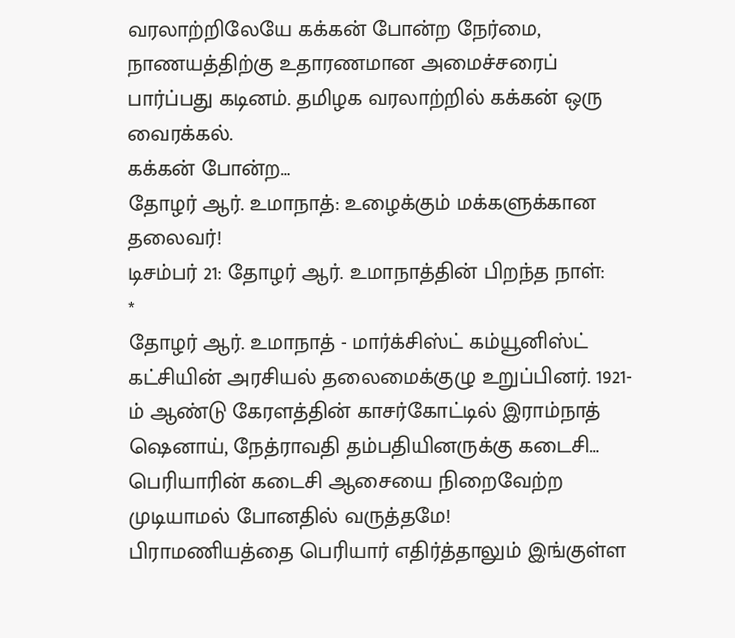வரலாற்றிலேயே கக்கன் போன்ற நேர்மை, நாணயத்திற்கு உதாரணமான அமைச்சரைப் பார்ப்பது கடினம். தமிழக வரலாற்றில் கக்கன் ஒரு வைரக்கல்.
கக்கன் போன்ற…
தோழர் ஆர். உமாநாத்: உழைக்கும் மக்களுக்கான தலைவர்!
டிசம்பர் 21: தோழர் ஆர். உமாநாத்தின் பிறந்த நாள்:
*
தோழர் ஆர். உமாநாத் - மார்க்சிஸ்ட் கம்யூனிஸ்ட் கட்சியின் அரசியல் தலைமைக்குழு உறுப்பினர். 1921-ம் ஆண்டு கேரளத்தின் காசர்கோட்டில் இராம்நாத் ஷெனாய், நேத்ராவதி தம்பதியினருக்கு கடைசி…
பெரியாரின் கடைசி ஆசையை நிறைவேற்ற முடியாமல் போனதில் வருத்தமே!
பிராமணியத்தை பெரியார் எதிர்த்தாலும் இங்குள்ள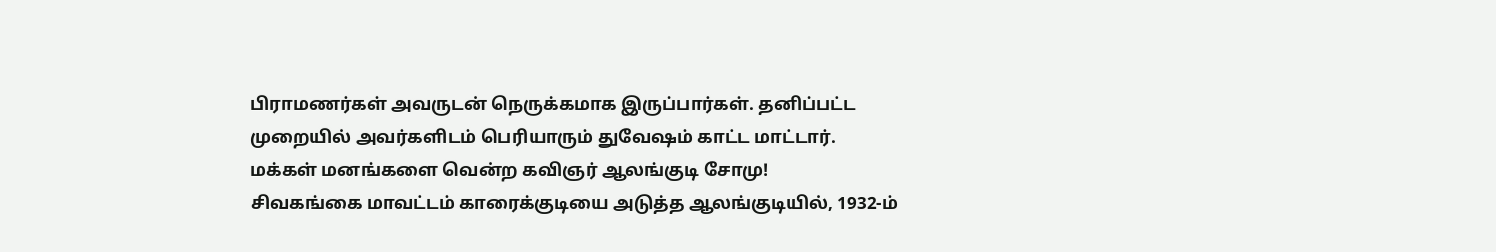பிராமணர்கள் அவருடன் நெருக்கமாக இருப்பார்கள். தனிப்பட்ட முறையில் அவர்களிடம் பெரியாரும் துவேஷம் காட்ட மாட்டார்.
மக்கள் மனங்களை வென்ற கவிஞர் ஆலங்குடி சோமு!
சிவகங்கை மாவட்டம் காரைக்குடியை அடுத்த ஆலங்குடியில், 1932-ம்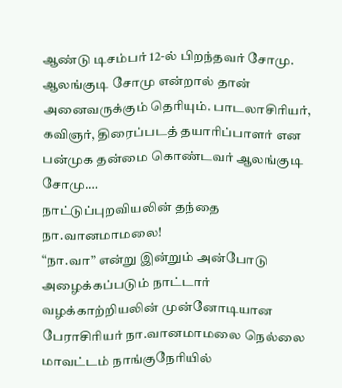ஆண்டு டிசம்பர் 12-ல் பிறந்தவர் சோமு. ஆலங்குடி சோமு என்றால் தான் அனைவருக்கும் தெரியும். பாடலாசிரியர், கவிஞர், திரைப்படத் தயாரிப்பாளர் என பன்முக தன்மை கொண்டவர் ஆலங்குடி சோமு.…
நாட்டுப்புறவியலின் தந்தை நா.வானமாமலை!
“நா.வா” என்று இன்றும் அன்போடு அழைக்கப்படும் நாட்டார் வழக்காற்றியலின் முன்னோடியான பேராசிரியர் நா.வானமாமலை நெல்லை மாவட்டம் நாங்குநேரியில்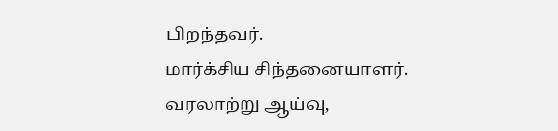பிறந்தவர்.
மார்க்சிய சிந்தனையாளர். வரலாற்று ஆய்வு,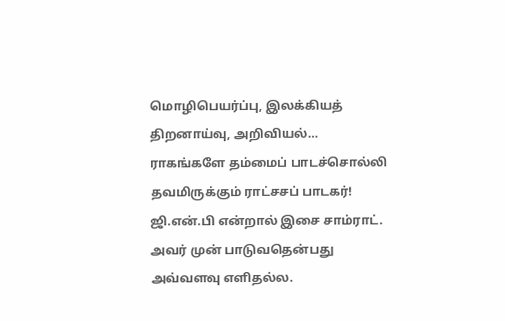மொழிபெயர்ப்பு, இலக்கியத் திறனாய்வு, அறிவியல்…
ராகங்களே தம்மைப் பாடச்சொல்லி தவமிருக்கும் ராட்சசப் பாடகர்!
ஜி.என்.பி என்றால் இசை சாம்ராட். அவர் முன் பாடுவதென்பது அவ்வளவு எளிதல்ல.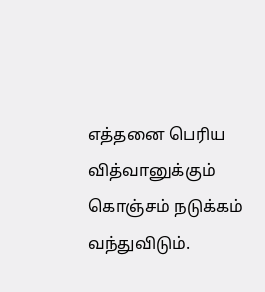எத்தனை பெரிய வித்வானுக்கும் கொஞ்சம் நடுக்கம் வந்துவிடும்.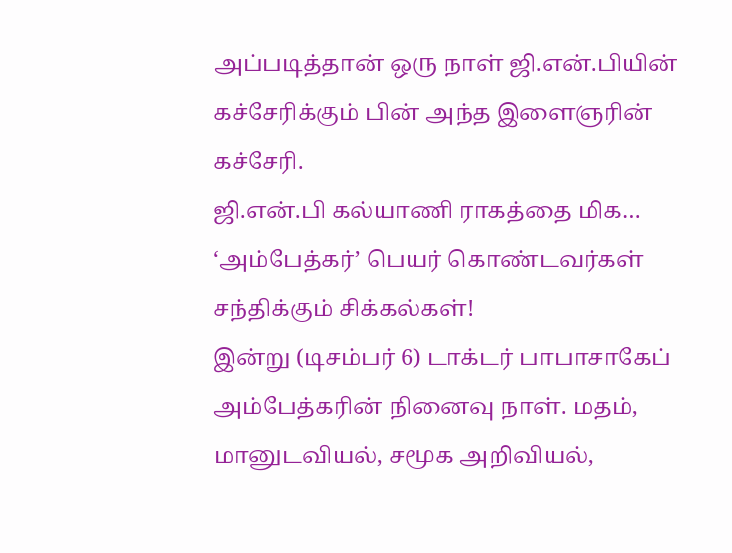அப்படித்தான் ஒரு நாள் ஜி.என்.பியின் கச்சேரிக்கும் பின் அந்த இளைஞரின் கச்சேரி.
ஜி.என்.பி கல்யாணி ராகத்தை மிக…
‘அம்பேத்கர்’ பெயர் கொண்டவர்கள் சந்திக்கும் சிக்கல்கள்!
இன்று (டிசம்பர் 6) டாக்டர் பாபாசாகேப் அம்பேத்கரின் நினைவு நாள். மதம், மானுடவியல், சமூக அறிவியல்,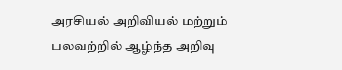அரசியல் அறிவியல் மற்றும் பலவற்றில் ஆழ்ந்த அறிவு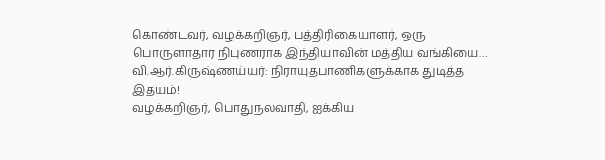கொண்டவர், வழக்கறிஞர், பத்திரிகையாளர், ஒரு பொருளாதார நிபுணராக இந்தியாவின் மத்திய வங்கியை…
வி.ஆர்.கிருஷ்ணய்யர்: நிராயுதபாணிகளுக்காக துடித்த இதயம்!
வழக்கறிஞர், பொதுநலவாதி, ஐக்கிய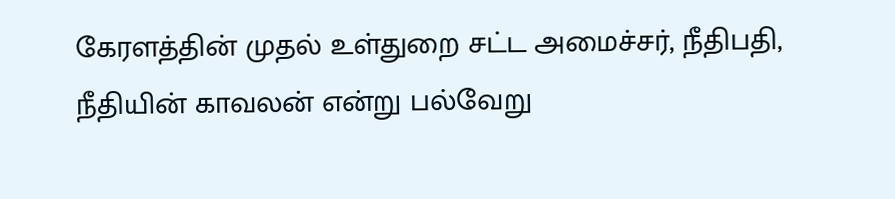கேரளத்தின் முதல் உள்துறை சட்ட அமைச்சர், நீதிபதி, நீதியின் காவலன் என்று பல்வேறு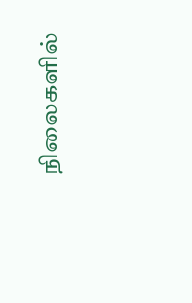நிலைகளில்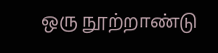ஒரு நூற்றாண்டு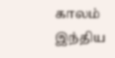காலம் இந்திய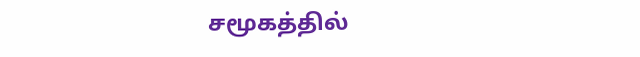சமூகத்தில்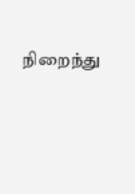நிறைந்து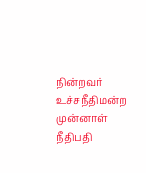நின்றவர் உச்சநீதிமன்ற முன்னாள் நீதிபதி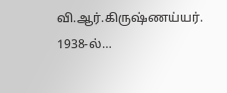வி.ஆர்.கிருஷ்ணய்யர்.
1938-ல்…